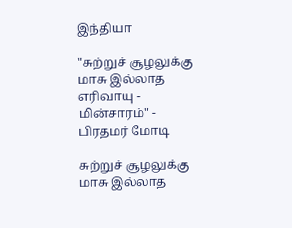இந்தியா

"சுற்றுச் சூழலுக்கு மாசு இல்லாத எரிவாயு - மின்சாரம்" - பிரதமர் மோடி

சுற்றுச் சூழலுக்கு மாசு இல்லாத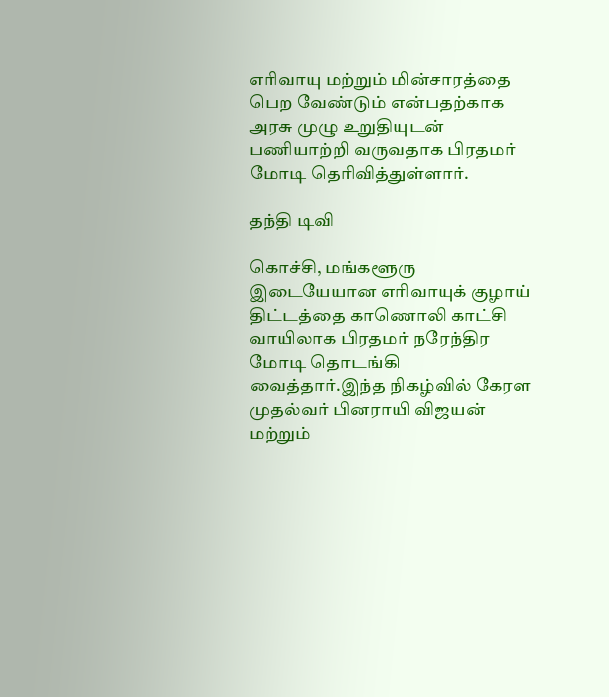எரிவாயு மற்றும் மின்சாரத்தை பெற வேண்டும் என்பதற்காக அரசு முழு உறுதியுடன் பணியாற்றி வருவதாக பிரதமர் மோடி தெரிவித்துள்ளார்.

தந்தி டிவி

கொச்சி, மங்களூரு இடையேயான எரிவாயுக் குழாய் திட்டத்தை காணொலி காட்சி வாயிலாக பிரதமர் நரேந்திர மோடி தொடங்கி வைத்தார்.இந்த நிகழ்வில் கேரள முதல்வர் பினராயி விஜயன் மற்றும்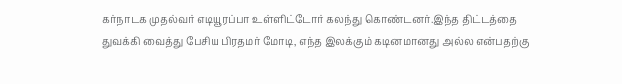கர்நாடக முதல்வர் எடியூரப்பா உள்ளிட்டோர் கலந்து கொண்டனர்.இந்த திட்டத்தை துவக்கி வைத்து பேசிய பிரதமர் மோடி, எந்த இலக்கும் கடினமானது அல்ல என்பதற்கு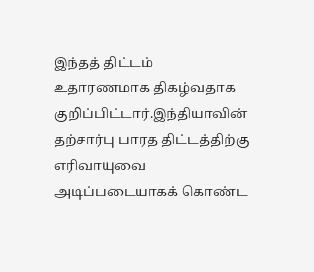இந்தத் திட்டம் உதாரணமாக திகழ்வதாக குறிப்பிட்டார்.இந்தியாவின் தற்சார்பு பாரத திட்டத்திற்கு எரிவாயுவை அடிப்படையாகக் கொண்ட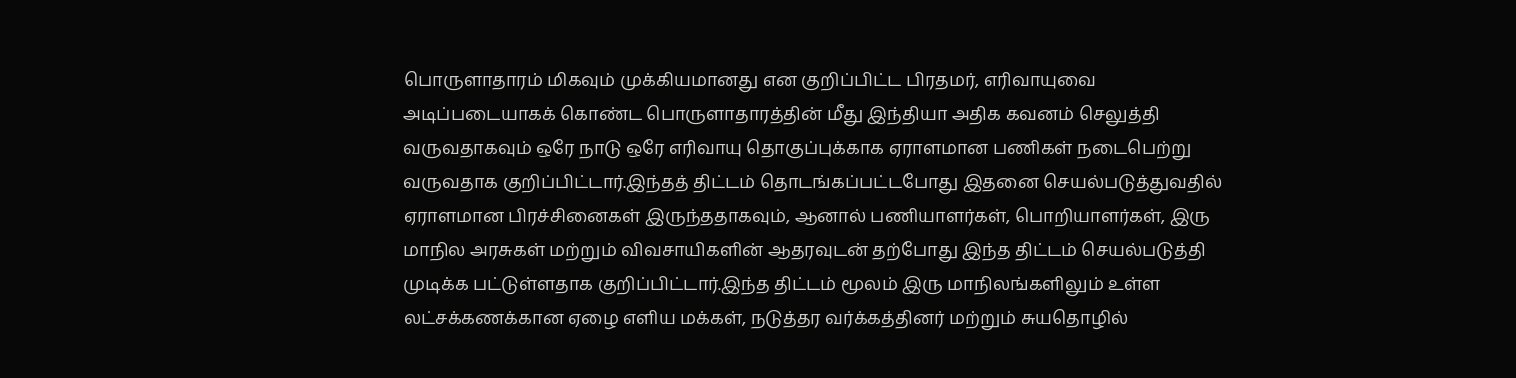பொருளாதாரம் மிகவும் முக்கியமானது என குறிப்பிட்ட பிரதமர், எரிவாயுவை அடிப்படையாகக் கொண்ட பொருளாதாரத்தின் மீது இந்தியா அதிக கவனம் செலுத்தி வருவதாகவும் ஒரே நாடு ஒரே எரிவாயு தொகுப்புக்காக ஏராளமான பணிகள் நடைபெற்று வருவதாக குறிப்பிட்டார்.இந்தத் திட்டம் தொடங்கப்பட்டபோது இதனை செயல்படுத்துவதில் ஏராளமான பிரச்சினைகள் இருந்ததாகவும், ஆனால் பணியாளர்கள், பொறியாளர்கள், இரு மாநில அரசுகள் மற்றும் விவசாயிகளின் ஆதரவுடன் தற்போது இந்த திட்டம் செயல்படுத்தி முடிக்க பட்டுள்ளதாக குறிப்பிட்டார்.இந்த திட்டம் மூலம் இரு மாநிலங்களிலும் உள்ள லட்சக்கணக்கான ஏழை எளிய மக்கள், நடுத்தர வர்க்கத்தினர் மற்றும் சுயதொழில்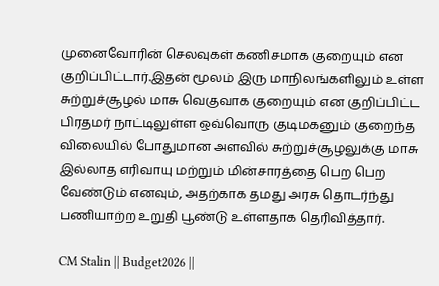முனைவோரின் செலவுகள் கணிசமாக குறையும் என குறிப்பிட்டார்.இதன் மூலம் இரு மாநிலங்களிலும் உள்ள சுற்றுச்சூழல் மாசு வெகுவாக குறையும் என குறிப்பிட்ட பிரதமர் நாட்டிலுள்ள ஒவ்வொரு குடிமகனும் குறைந்த விலையில் போதுமான அளவில் சுற்றுச்சூழலுக்கு மாசு இல்லாத எரிவாயு மற்றும் மின்சாரத்தை பெற பெற வேண்டும் எனவும், அதற்காக தமது அரசு தொடர்ந்து பணியாற்ற உறுதி பூண்டு உள்ளதாக தெரிவித்தார்.

CM Stalin || Budget2026 ||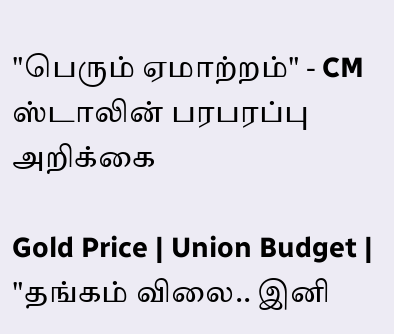"பெரும் ஏமாற்றம்" - CM ஸ்டாலின் பரபரப்பு அறிக்கை

Gold Price | Union Budget | "தங்கம் விலை.. இனி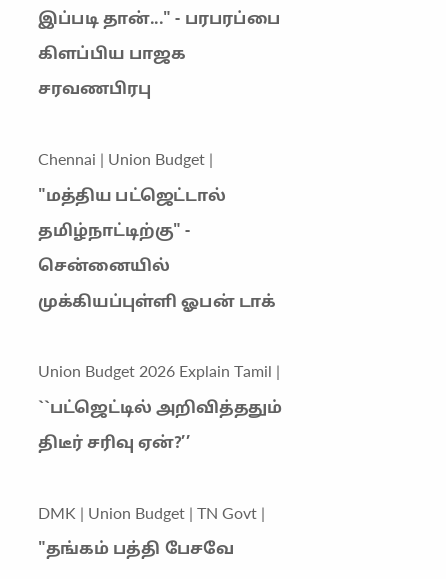இப்படி தான்..." - பரபரப்பை கிளப்பிய பாஜக சரவணபிரபு

Chennai | Union Budget | "மத்திய பட்ஜெட்டால் தமிழ்நாட்டிற்கு" - சென்னையில் முக்கியப்புள்ளி ஓபன் டாக்

Union Budget 2026 Explain Tamil | ``பட்ஜெட்டில் அறிவித்ததும் திடீர் சரிவு ஏன்?’’

DMK | Union Budget | TN Govt | "தங்கம் பத்தி பேசவே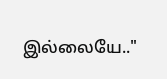இல்லையே.."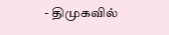- திமுகவில்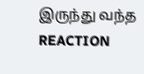இருந்து வந்த REACTION